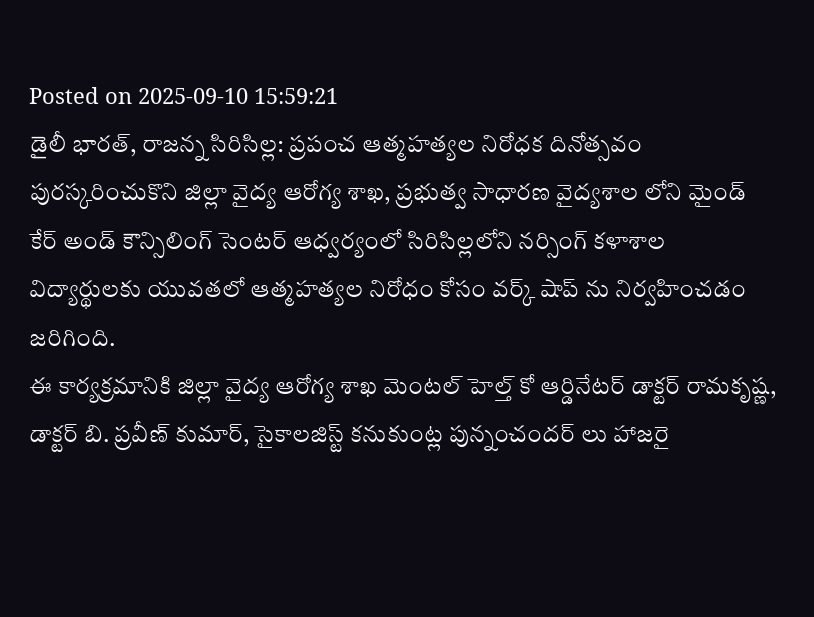Posted on 2025-09-10 15:59:21
డైలీ భారత్, రాజన్న సిరిసిల్ల: ప్రపంచ ఆత్మహత్యల నిరోధక దినోత్సవం పురస్కరించుకొని జిల్లా వైద్య ఆరోగ్య శాఖ, ప్రభుత్వ సాధారణ వైద్యశాల లోని మైండ్ కేర్ అండ్ కౌన్సిలింగ్ సెంటర్ ఆధ్వర్యంలో సిరిసిల్లలోని నర్సింగ్ కళాశాల విద్యార్థులకు యువతలో ఆత్మహత్యల నిరోధం కోసం వర్క్ షాప్ ను నిర్వహించడం జరిగింది.
ఈ కార్యక్రమానికి జిల్లా వైద్య ఆరోగ్య శాఖ మెంటల్ హెల్త్ కో ఆర్డినేటర్ డాక్టర్ రామకృష్ణ, డాక్టర్ బి. ప్రవీణ్ కుమార్, సైకాలజిస్ట్ కనుకుంట్ల పున్నంచందర్ లు హాజరై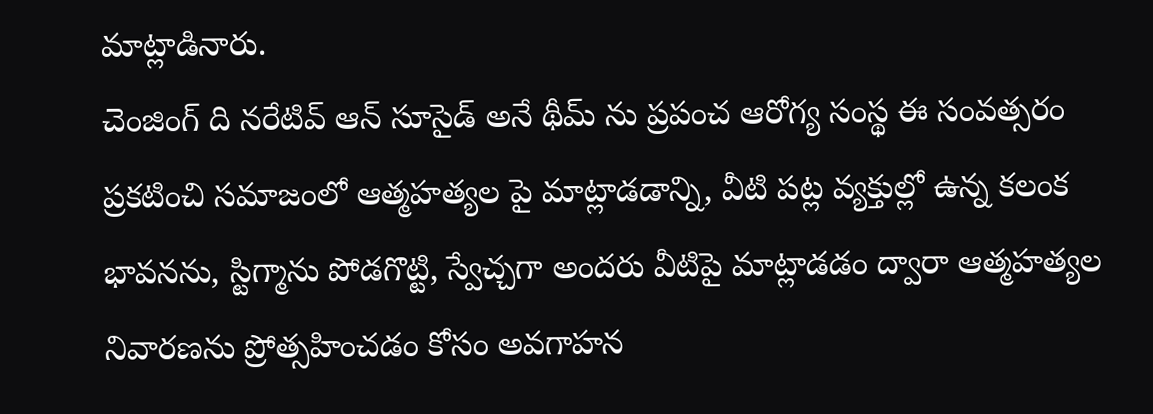మాట్లాడినారు.
చెంజింగ్ ది నరేటివ్ ఆన్ సూసైడ్ అనే థీమ్ ను ప్రపంచ ఆరోగ్య సంస్థ ఈ సంవత్సరం ప్రకటించి సమాజంలో ఆత్మహత్యల పై మాట్లాడడాన్ని, వీటి పట్ల వ్యక్తుల్లో ఉన్న కలంక భావనను, స్టిగ్మాను పోడగొట్టి, స్వేచ్చగా అందరు వీటిపై మాట్లాడడం ద్వారా ఆత్మహత్యల నివారణను ప్రోత్సహించడం కోసం అవగాహన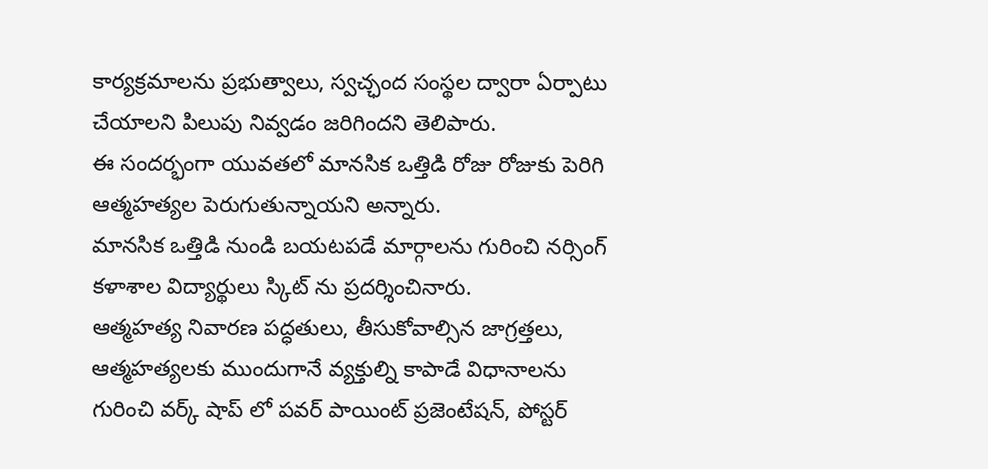కార్యక్రమాలను ప్రభుత్వాలు, స్వచ్ఛంద సంస్థల ద్వారా ఏర్పాటు చేయాలని పిలుపు నివ్వడం జరిగిందని తెలిపారు.
ఈ సందర్భంగా యువతలో మానసిక ఒత్తిడి రోజు రోజుకు పెరిగి ఆత్మహత్యల పెరుగుతున్నాయని అన్నారు.
మానసిక ఒత్తిడి నుండి బయటపడే మార్గాలను గురించి నర్సింగ్ కళాశాల విద్యార్థులు స్కిట్ ను ప్రదర్శించినారు.
ఆత్మహత్య నివారణ పద్ధతులు, తీసుకోవాల్సిన జాగ్రత్తలు, ఆత్మహత్యలకు ముందుగానే వ్యక్తుల్ని కాపాడే విధానాలను గురించి వర్క్ షాప్ లో పవర్ పాయింట్ ప్రజెంటేషన్, పోస్టర్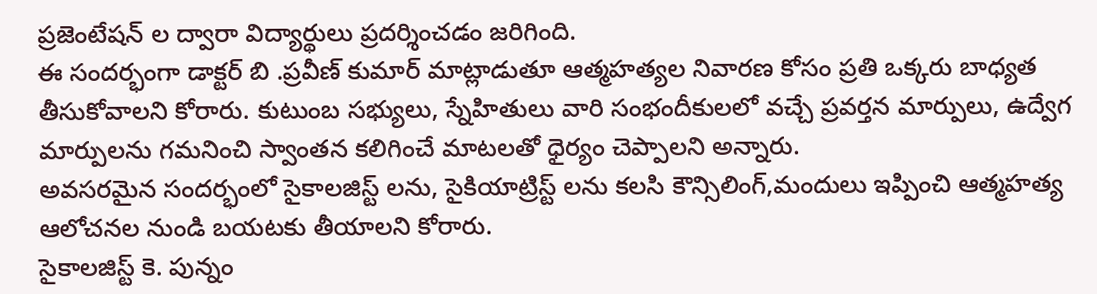ప్రజెంటేషన్ ల ద్వారా విద్యార్థులు ప్రదర్శించడం జరిగింది.
ఈ సందర్భంగా డాక్టర్ బి .ప్రవీణ్ కుమార్ మాట్లాడుతూ ఆత్మహత్యల నివారణ కోసం ప్రతి ఒక్కరు బాధ్యత తీసుకోవాలని కోరారు. కుటుంబ సభ్యులు, స్నేహితులు వారి సంభందీకులలో వచ్చే ప్రవర్తన మార్పులు, ఉద్వేగ మార్పులను గమనించి స్వాంతన కలిగించే మాటలతో ధైర్యం చెప్పాలని అన్నారు.
అవసరమైన సందర్భంలో సైకాలజిస్ట్ లను, సైకియాట్రిస్ట్ లను కలసి కౌన్సిలింగ్,మందులు ఇప్పించి ఆత్మహత్య ఆలోచనల నుండి బయటకు తీయాలని కోరారు.
సైకాలజిస్ట్ కె. పున్నం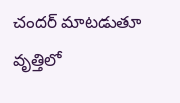చందర్ మాటడుతూ వృత్తిలో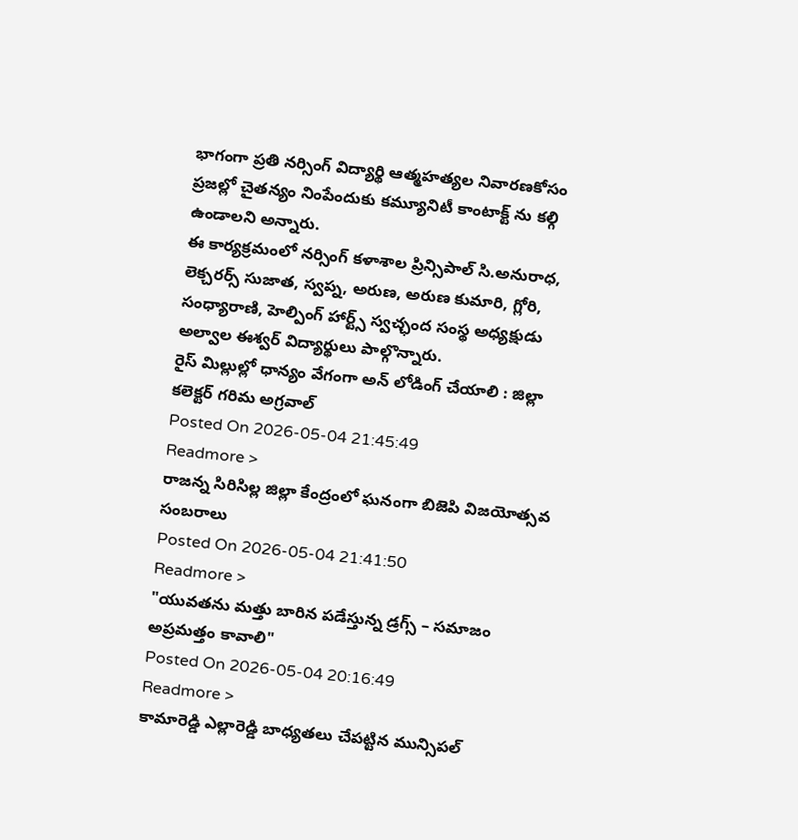భాగంగా ప్రతి నర్సింగ్ విద్యార్థి ఆత్మహత్యల నివారణకోసం ప్రజల్లో చైతన్యం నింపేందుకు కమ్యూనిటీ కాంటాక్ట్ ను కల్గి ఉండాలని అన్నారు.
ఈ కార్యక్రమంలో నర్సింగ్ కళాశాల ప్రిన్సిపాల్ సి.అనురాధ, లెక్చరర్స్ సుజాత, స్వప్న, అరుణ, అరుణ కుమారి, గ్లోరి, సంధ్యారాణి, హెల్పింగ్ హార్ట్స్ స్వచ్ఛంద సంస్థ అధ్యక్షుడు అల్వాల ఈశ్వర్ విద్యార్థులు పాల్గొన్నారు.
రైస్ మిల్లుల్లో ధాన్యం వేగంగా అన్ లోడింగ్ చేయాలి : జిల్లా కలెక్టర్ గరిమ అగ్రవాల్
Posted On 2026-05-04 21:45:49
Readmore >
రాజన్న సిరిసిల్ల జిల్లా కేంద్రంలో ఘనంగా బిజెపి విజయోత్సవ సంబరాలు
Posted On 2026-05-04 21:41:50
Readmore >
"యువతను మత్తు బారిన పడేస్తున్న డ్రగ్స్ – సమాజం అప్రమత్తం కావాలి"
Posted On 2026-05-04 20:16:49
Readmore >
కామారెడ్డి ఎల్లారెడ్డి బాధ్యతలు చేపట్టిన మున్సిపల్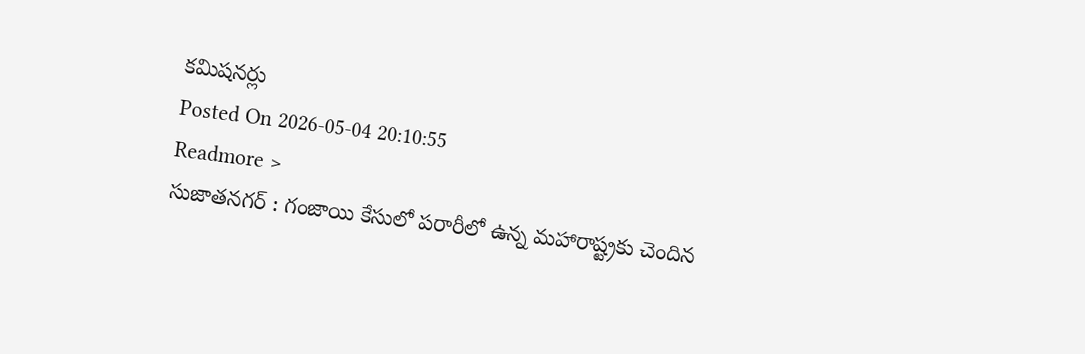కమిషనర్లు
Posted On 2026-05-04 20:10:55
Readmore >
సుజాతనగర్ : గంజాయి కేసులో పరారీలో ఉన్న మహారాష్ట్రకు చెందిన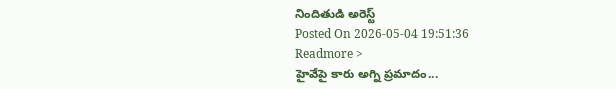నిందితుడి అరెస్ట్
Posted On 2026-05-04 19:51:36
Readmore >
హైవేపై కారు అగ్ని ప్రమాదం...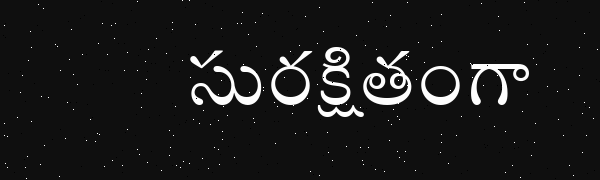సురక్షితంగా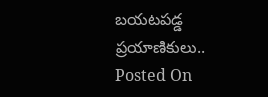బయటపడ్డ ప్రయాణికులు..
Posted On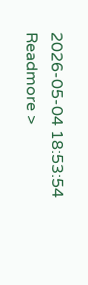2026-05-04 18:53:54
Readmore >